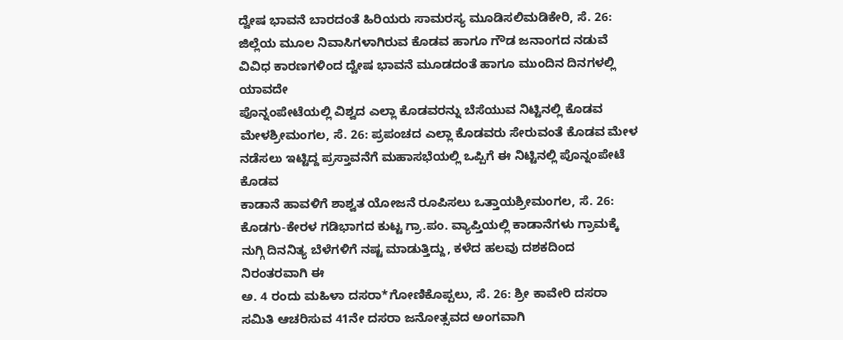ದ್ವೇಷ ಭಾವನೆ ಬಾರದಂತೆ ಹಿರಿಯರು ಸಾಮರಸ್ಯ ಮೂಡಿಸಲಿಮಡಿಕೇರಿ, ಸೆ. 26: ಜಿಲ್ಲೆಯ ಮೂಲ ನಿವಾಸಿಗಳಾಗಿರುವ ಕೊಡವ ಹಾಗೂ ಗೌಡ ಜನಾಂಗದ ನಡುವೆ ವಿವಿಧ ಕಾರಣಗಳಿಂದ ದ್ವೇಷ ಭಾವನೆ ಮೂಡದಂತೆ ಹಾಗೂ ಮುಂದಿನ ದಿನಗಳಲ್ಲಿ ಯಾವದೇ
ಪೊನ್ನಂಪೇಟೆಯಲ್ಲಿ ವಿಶ್ವದ ಎಲ್ಲಾ ಕೊಡವರನ್ನು ಬೆಸೆಯುವ ನಿಟ್ಟಿನಲ್ಲಿ ಕೊಡವ ಮೇಳಶ್ರೀಮಂಗಲ, ಸೆ. 26: ಪ್ರಪಂಚದ ಎಲ್ಲಾ ಕೊಡವರು ಸೇರುವಂತೆ ಕೊಡವ ಮೇಳ ನಡೆಸಲು ಇಟ್ಟಿದ್ದ ಪ್ರಸ್ತಾವನೆಗೆ ಮಹಾಸಭೆಯಲ್ಲಿ ಒಪ್ಪಿಗೆ ಈ ನಿಟ್ಟಿನಲ್ಲಿ ಪೊನ್ನಂಪೇಟೆ ಕೊಡವ
ಕಾಡಾನೆ ಹಾವಳಿಗೆ ಶಾಶ್ವತ ಯೋಜನೆ ರೂಪಿಸಲು ಒತ್ತಾಯಶ್ರೀಮಂಗಲ, ಸೆ. 26: ಕೊಡಗು-ಕೇರಳ ಗಡಿಭಾಗದ ಕುಟ್ಟ ಗ್ರಾ.ಪಂ. ವ್ಯಾಪ್ತಿಯಲ್ಲಿ ಕಾಡಾನೆಗಳು ಗ್ರಾಮಕ್ಕೆ ನುಗ್ಗಿ ದಿನನಿತ್ಯ ಬೆಳೆಗಳಿಗೆ ನಷ್ಟ ಮಾಡುತ್ತಿದ್ದು, ಕಳೆದ ಹಲವು ದಶಕದಿಂದ ನಿರಂತರವಾಗಿ ಈ
ಅ. 4 ರಂದು ಮಹಿಳಾ ದಸರಾ*ಗೋಣಿಕೊಪ್ಪಲು, ಸೆ. 26: ಶ್ರೀ ಕಾವೇರಿ ದಸರಾ ಸಮಿತಿ ಆಚರಿಸುವ 41ನೇ ದಸರಾ ಜನೋತ್ಸವದ ಅಂಗವಾಗಿ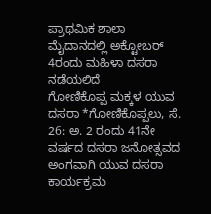ಪ್ರಾಥಮಿಕ ಶಾಲಾ ಮೈದಾನದಲ್ಲಿ ಅಕ್ಟೋಬರ್ 4ರಂದು ಮಹಿಳಾ ದಸರಾ ನಡೆಯಲಿದೆ
ಗೋಣಿಕೊಪ್ಪ ಮಕ್ಕಳ ಯುವ ದಸರಾ *ಗೋಣಿಕೊಪ್ಪಲು, ಸೆ. 26: ಅ. 2 ರಂದು 41ನೇ ವರ್ಷದ ದಸರಾ ಜನೋತ್ಸವದ ಅಂಗವಾಗಿ ಯುವ ದಸರಾ ಕಾರ್ಯಕ್ರಮ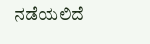ನಡೆಯಲಿದೆ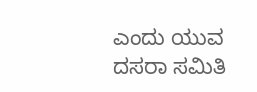ಎಂದು ಯುವ ದಸರಾ ಸಮಿತಿ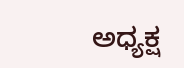ಅಧ್ಯಕ್ಷ